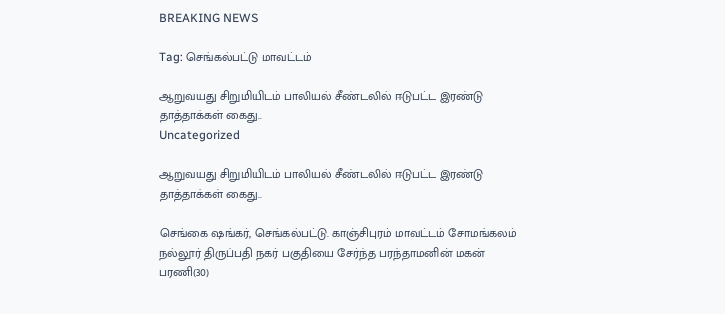BREAKING NEWS

Tag: செங்கல்பட்டு மாவட்டம்

ஆறுவயது சிறுமியிடம் பாலியல் சீண்டலில் ஈடுபட்ட இரண்டு தாத்தாக்கள் கைது..
Uncategorized

ஆறுவயது சிறுமியிடம் பாலியல் சீண்டலில் ஈடுபட்ட இரண்டு தாத்தாக்கள் கைது..

செங்கை ஷங்கர், செங்கல்பட்டு. காஞ்சிபுரம் மாவட்டம் சோமங்கலம் நல்லூர் திருப்பதி நகர் பகுதியை சேர்ந்த பரந்தாமனின் மகன் பரணி(30)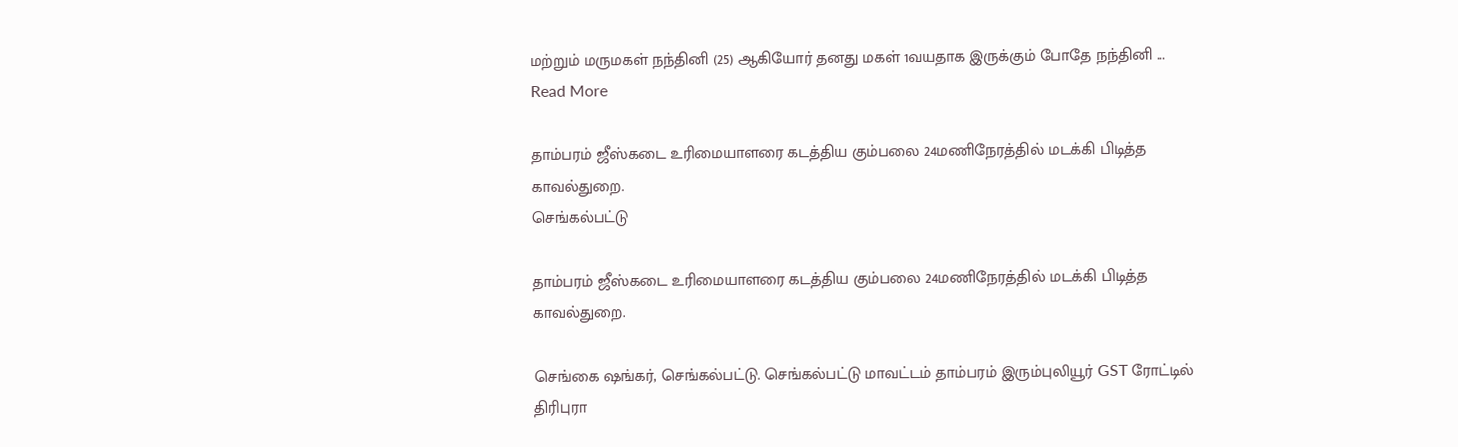மற்றும் மருமகள் நந்தினி (25) ஆகியோர் தனது மகள் 1வயதாக இருக்கும் போதே நந்தினி ... Read More

தாம்பரம் ஜீஸ்கடை உரிமையாளரை கடத்திய கும்பலை 24மணிநேரத்தில் மடக்கி பிடித்த காவல்துறை.
செங்கல்பட்டு

தாம்பரம் ஜீஸ்கடை உரிமையாளரை கடத்திய கும்பலை 24மணிநேரத்தில் மடக்கி பிடித்த காவல்துறை.

செங்கை ஷங்கர், செங்கல்பட்டு. செங்கல்பட்டு மாவட்டம் தாம்பரம் இரும்புலியூர் GST ரோட்டில் திரிபுரா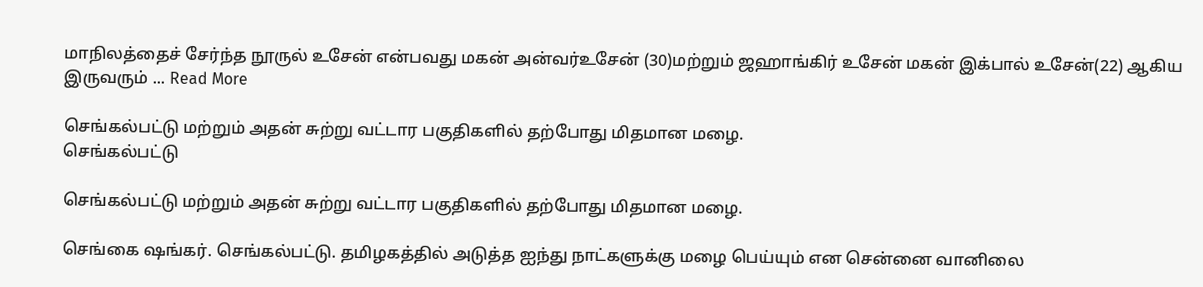மாநிலத்தைச் சேர்ந்த நூருல் உசேன் என்பவது மகன் அன்வர்உசேன் (30)மற்றும் ஜஹாங்கிர் உசேன் மகன் இக்பால் உசேன்(22) ஆகிய இருவரும் ... Read More

செங்கல்பட்டு மற்றும் அதன் சுற்று வட்டார பகுதிகளில் தற்போது மிதமான மழை.
செங்கல்பட்டு

செங்கல்பட்டு மற்றும் அதன் சுற்று வட்டார பகுதிகளில் தற்போது மிதமான மழை.

செங்கை ஷங்கர். செங்கல்பட்டு. தமிழகத்தில் அடுத்த ஐந்து நாட்களுக்கு மழை பெய்யும் என சென்னை வானிலை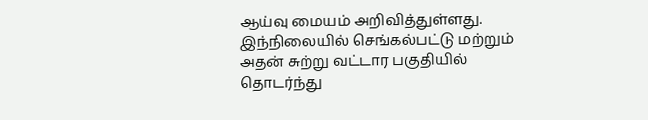ஆய்வு மையம் அறிவித்துள்ளது. இந்நிலையில் செங்கல்பட்டு மற்றும் அதன் சுற்று வட்டார பகுதியில் தொடர்ந்து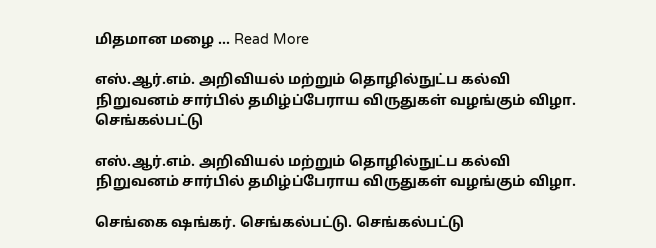மிதமான மழை ... Read More

எஸ்.ஆர்.எம். அறிவியல் மற்றும் தொழில்நுட்ப கல்வி நிறுவனம் சார்பில் தமிழ்ப்பேராய விருதுகள் வழங்கும் விழா.
செங்கல்பட்டு

எஸ்.ஆர்.எம். அறிவியல் மற்றும் தொழில்நுட்ப கல்வி நிறுவனம் சார்பில் தமிழ்ப்பேராய விருதுகள் வழங்கும் விழா.

செங்கை ஷங்கர். செங்கல்பட்டு. செங்கல்பட்டு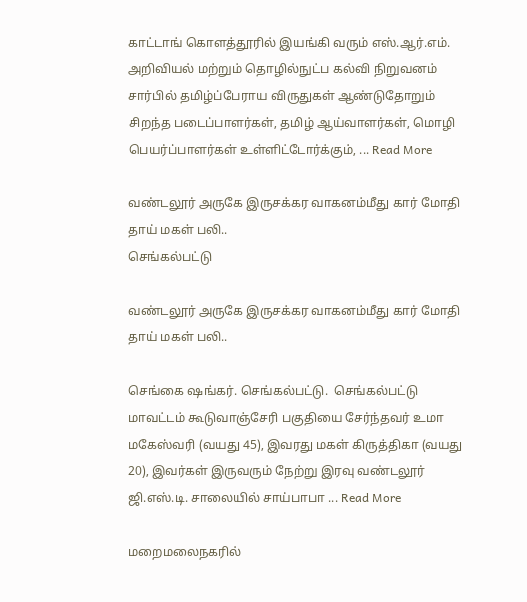காட்டாங் கொளத்தூரில் இயங்கி வரும் எஸ்.ஆர்.எம். அறிவியல் மற்றும் தொழில்நுட்ப கல்வி நிறுவனம் சார்பில் தமிழ்ப்பேராய விருதுகள் ஆண்டுதோறும் சிறந்த படைப்பாளர்கள், தமிழ் ஆய்வாளர்கள், மொழி பெயர்ப்பாளர்கள் உள்ளிட்டோர்க்கும், ... Read More

வண்டலூர் அருகே இருசக்கர வாகனம்மீது கார் மோதி தாய் மகள் பலி..
செங்கல்பட்டு

வண்டலூர் அருகே இருசக்கர வாகனம்மீது கார் மோதி தாய் மகள் பலி..

செங்கை ஷங்கர். செங்கல்பட்டு.  செங்கல்பட்டு மாவட்டம் கூடுவாஞ்சேரி பகுதியை சேர்ந்தவர் உமா மகேஸ்வரி (வயது 45), இவரது மகள் கிருத்திகா (வயது 20), இவர்கள் இருவரும் நேற்று இரவு வண்டலூர் ஜி.எஸ்.டி. சாலையில் சாய்பாபா ... Read More

மறைமலைநகரில்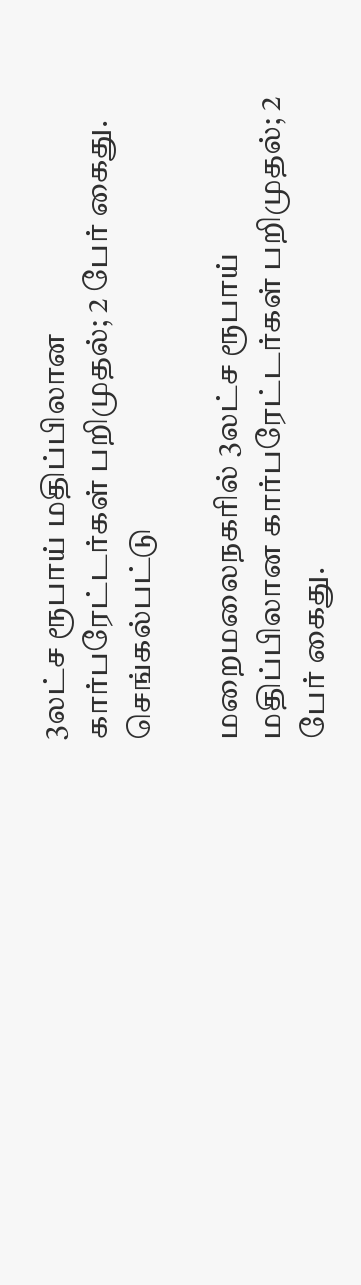3லட்ச ரூபாய் மதிப்பிலான கார்பரேட்டர்கள் பறிமுதல்; 2 பேர் கைது.
செங்கல்பட்டு

மறைமலைநகரில் 3லட்ச ரூபாய் மதிப்பிலான கார்பரேட்டர்கள் பறிமுதல்; 2 பேர் கைது.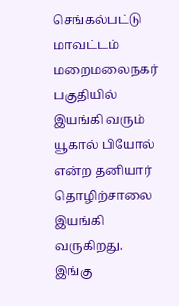செங்கல்பட்டு மாவட்டம் மறைமலைநகர் பகுதியில் இயங்கி வரும் யூகால் பியோல் என்ற தனியார் தொழிற்சாலை இயங்கி வருகிறது.     இங்கு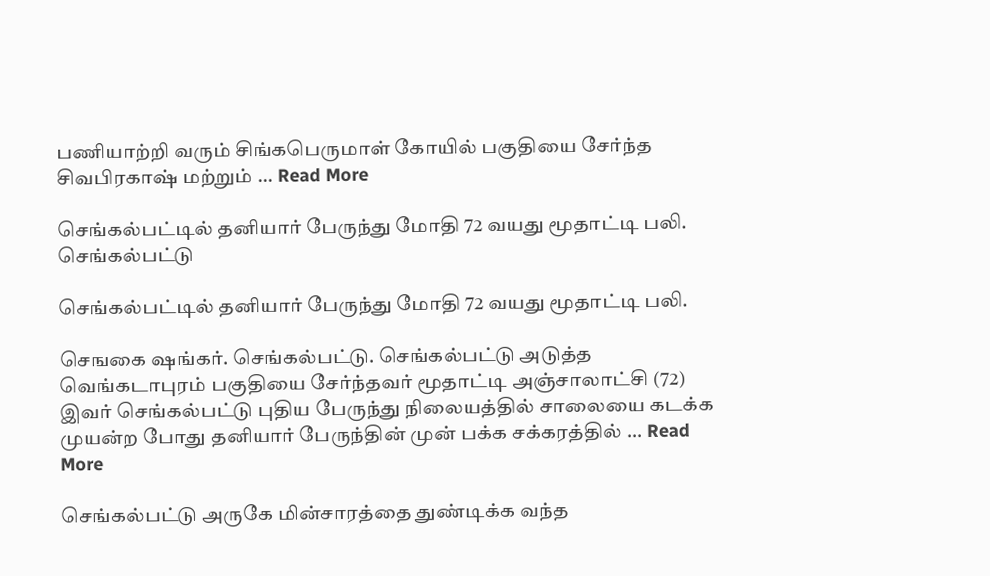பணியாற்றி வரும் சிங்கபெருமாள் கோயில் பகுதியை சேர்ந்த சிவபிரகாஷ் மற்றும் ... Read More

செங்கல்பட்டில் தனியார் பேருந்து மோதி 72 வயது மூதாட்டி பலி.
செங்கல்பட்டு

செங்கல்பட்டில் தனியார் பேருந்து மோதி 72 வயது மூதாட்டி பலி.

செஙகை ஷங்கர். செங்கல்பட்டு. செங்கல்பட்டு அடுத்த வெங்கடாபுரம் பகுதியை சேர்ந்தவர் மூதாட்டி அஞ்சாலாட்சி (72) இவர் செங்கல்பட்டு புதிய பேருந்து நிலையத்தில் சாலையை கடக்க முயன்ற போது தனியார் பேருந்தின் முன் பக்க சக்கரத்தில் ... Read More

செங்கல்பட்டு அருகே மின்சாரத்தை துண்டிக்க வந்த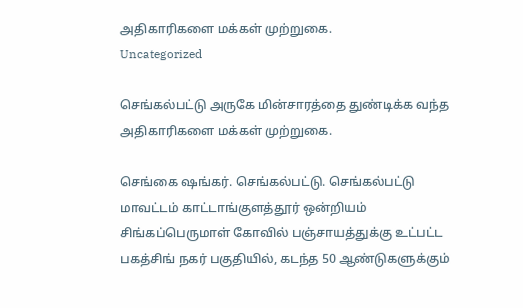அதிகாரிகளை மக்கள் முற்றுகை.
Uncategorized

செங்கல்பட்டு அருகே மின்சாரத்தை துண்டிக்க வந்த அதிகாரிகளை மக்கள் முற்றுகை.

செங்கை ஷங்கர். செங்கல்பட்டு. செங்கல்பட்டு மாவட்டம் காட்டாங்குளத்தூர் ஒன்றியம் சிங்கப்பெருமாள் கோவில் பஞ்சாயத்துக்கு உட்பட்ட பகத்சிங் நகர் பகுதியில், கடந்த 50 ஆண்டுகளுக்கும்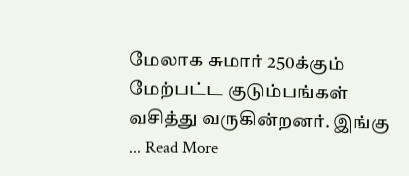மேலாக சுமார் 250க்கும் மேற்பட்ட குடும்பங்கள் வசித்து வருகின்றனர். இங்கு ... Read More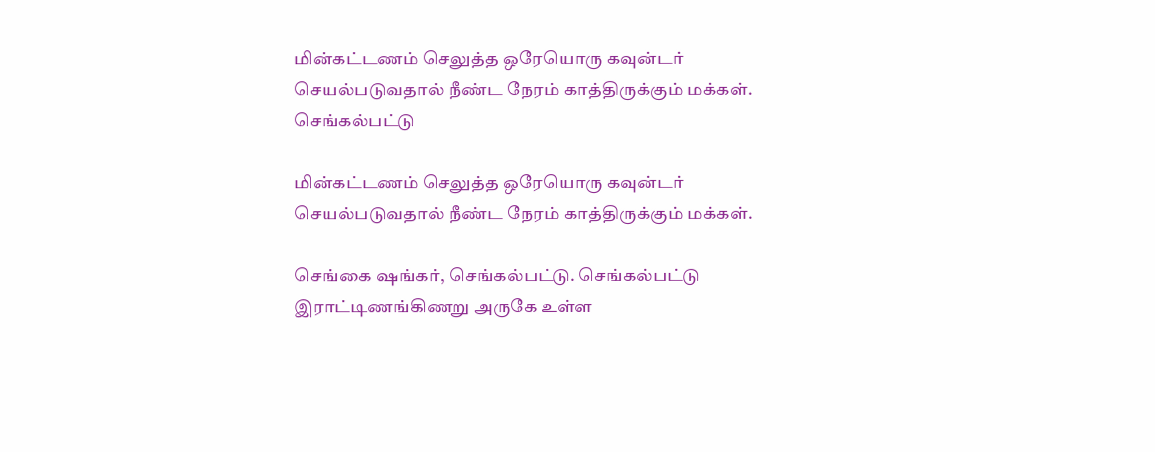மின்கட்டணம் செலுத்த ஒரேயொரு கவுன்டர் செயல்படுவதால் நீண்ட நேரம் காத்திருக்கும் மக்கள்.
செங்கல்பட்டு

மின்கட்டணம் செலுத்த ஒரேயொரு கவுன்டர் செயல்படுவதால் நீண்ட நேரம் காத்திருக்கும் மக்கள்.

செங்கை ஷங்கர், செங்கல்பட்டு. செங்கல்பட்டு இராட்டிணங்கிணறு அருகே உள்ள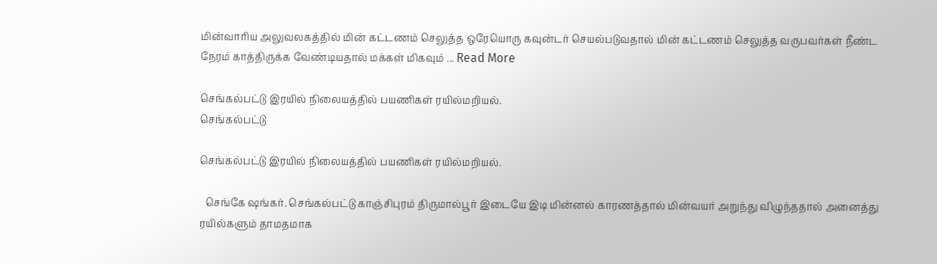மின்வாரிய அலுவலகத்தில் மின் கட்டணம் செலுத்த ஒரேயொரு கவுன்டர் செயல்படுவதால் மின் கட்டணம் செலுத்த வருபவர்கள் நீண்ட நேரம் காத்திருக்க வேண்டியதால் மக்கள் மிகவும் ... Read More

செங்கல்பட்டு இரயில் நிலையத்தில் பயணிகள் ரயில்மறியல்.
செங்கல்பட்டு

செங்கல்பட்டு இரயில் நிலையத்தில் பயணிகள் ரயில்மறியல்.

  செங்கே ஷங்கர். செங்கல்பட்டு காஞ்சிபுரம் திருமால்பூர் இடையே இடி மின்னல் காரணத்தால் மின்வயர் அறுந்து விழுந்ததால் அனைத்து ரயில்களும் தாமதமாக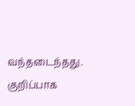வந்தடைந்தது.   குறிப்பாக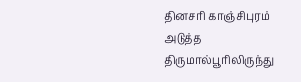தினசரி காஞ்சிபுரம் அடுத்த திருமால்பூரிலிருந்து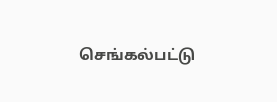செங்கல்பட்டு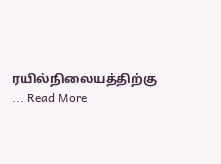ரயில்நிலையத்திற்கு ... Read More